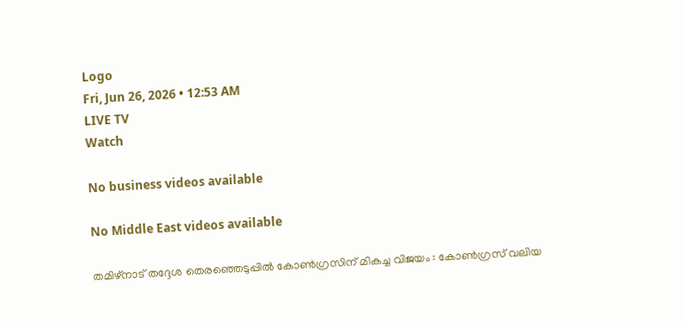Logo
Fri, Jun 26, 2026 • 12:53 AM
LIVE TV
Watch

No business videos available

No Middle East videos available

തമിഴ്നാട് തദ്ദേശ തെരഞ്ഞെടുപ്പില്‍ കോൺഗ്രസിന് മികച്ച വിജയം : കോൺഗ്രസ് വലിയ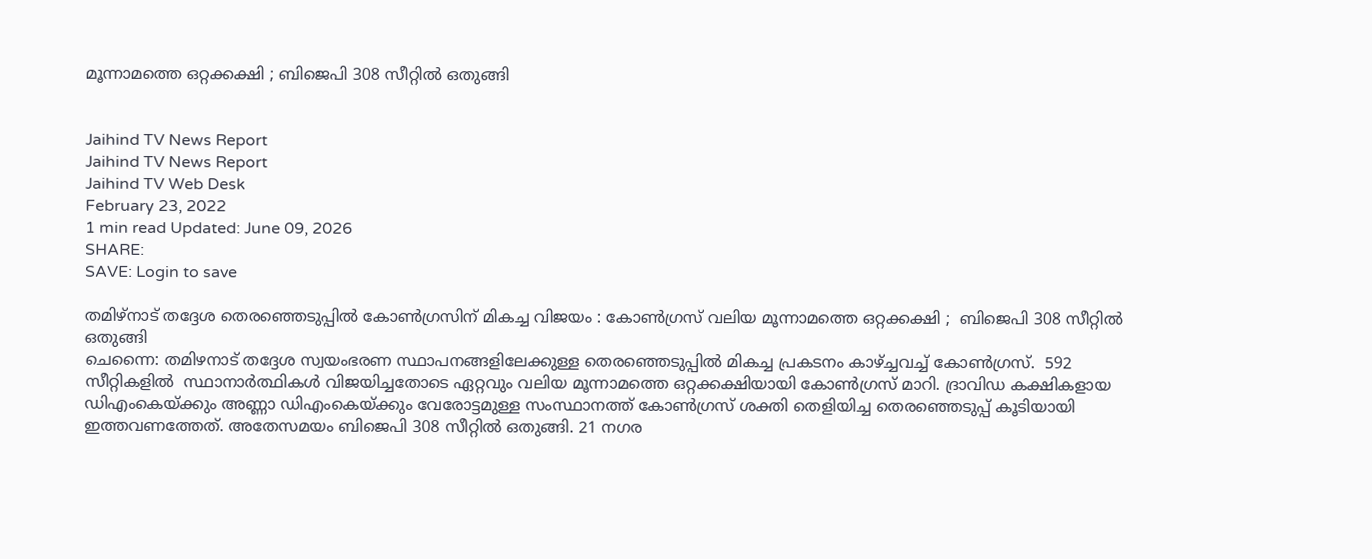മൂന്നാമത്തെ ഒറ്റക്കക്ഷി ; ബിജെപി 308 സീറ്റില്‍ ഒതുങ്ങി


Jaihind TV News Report
Jaihind TV News Report
Jaihind TV Web Desk
February 23, 2022
1 min read Updated: June 09, 2026
SHARE:
SAVE: Login to save

തമിഴ്നാട് തദ്ദേശ തെരഞ്ഞെടുപ്പില്‍ കോൺഗ്രസിന് മികച്ച വിജയം : കോൺഗ്രസ് വലിയ മൂന്നാമത്തെ ഒറ്റക്കക്ഷി ;  ബിജെപി 308 സീറ്റില്‍ ഒതുങ്ങി
ചെന്നൈ: തമിഴനാട് തദ്ദേശ സ്വയംഭരണ സ്ഥാപനങ്ങളിലേക്കുള്ള തെരഞ്ഞെടുപ്പിൽ മികച്ച പ്രകടനം കാഴ്ച്ചവച്ച് കോൺഗ്രസ്.  592 സീറ്റികളില്‍  സ്ഥാനാർത്ഥികൾ വിജയിച്ചതോടെ ഏറ്റവും വലിയ മൂന്നാമത്തെ ഒറ്റക്കക്ഷിയായി കോൺഗ്രസ് മാറി. ദ്രാവിഡ കക്ഷികളായ ഡിഎംകെയ്ക്കും അണ്ണാ ഡിഎംകെയ്ക്കും വേരോട്ടമുള്ള സംസ്ഥാനത്ത് കോൺഗ്രസ് ശക്തി തെളിയിച്ച തെരഞ്ഞെടുപ്പ് കൂടിയായി ഇത്തവണത്തേത്. അതേസമയം ബിജെപി 308 സീറ്റില്‍ ഒതുങ്ങി. 21 നഗര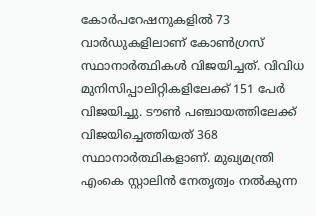കോർപറേഷനുകളിൽ 73 വാർഡുകളിലാണ് കോൺഗ്രസ് സ്ഥാനാർത്ഥികൾ വിജയിച്ചത്. വിവിധ മുനിസിപ്പാലിറ്റികളിലേക്ക് 151 പേർ വിജയിച്ചു. ടൗൺ പഞ്ചായത്തിലേക്ക് വിജയിച്ചെത്തിയത് 368 സ്ഥാനാർത്ഥികളാണ്. മുഖ്യമന്ത്രി എംകെ സ്റ്റാലിൻ നേതൃത്വം നൽകുന്ന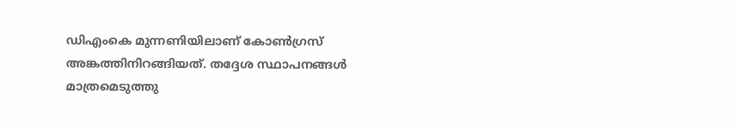ഡിഎംകെ മുന്നണിയിലാണ് കോൺഗ്രസ് അങ്കത്തിനിറങ്ങിയത്. തദ്ദേശ സ്ഥാപനങ്ങൾ മാത്രമെടുത്തു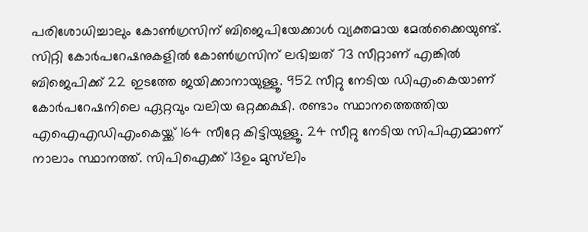പരിശോധിച്ചാലും കോൺഗ്രസിന് ബിജെപിയേക്കാൾ വ്യക്തമായ മേൽക്കൈയുണ്ട്. സിറ്റി കോർപറേഷനുകളിൽ കോൺഗ്രസിന് ലഭിച്ചത് 73 സീറ്റാണ് എങ്കിൽ ബിജെപിക്ക് 22 ഇടത്തേ ജയിക്കാനായുള്ളൂ. 952 സീറ്റു നേടിയ ഡിഎംകെയാണ് കോർപറേഷനിലെ ഏറ്റവും വലിയ ഒറ്റക്കക്ഷി. രണ്ടാം സ്ഥാനത്തെത്തിയ എഐഎഡിഎംകെയ്ക്ക് 164 സീറ്റേ കിട്ടിയുള്ളൂ. 24 സീറ്റു നേടിയ സിപിഎമ്മാണ് നാലാം സ്ഥാനത്ത്. സിപിഐക്ക് 13ഉം മുസ്‌ലിം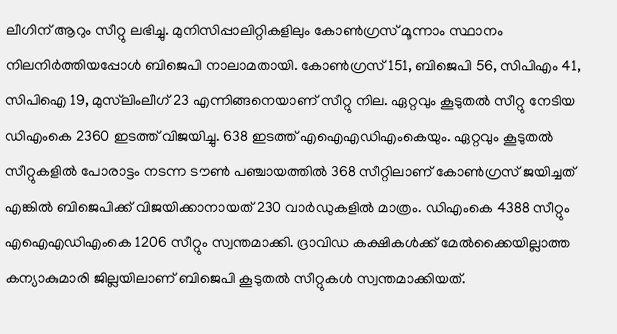ലീഗിന് ആറും സീറ്റു ലഭിച്ചു. മുനിസിപ്പാലിറ്റികളിലും കോൺഗ്രസ് മൂന്നാം സ്ഥാനം നിലനിർത്തിയപ്പോൾ ബിജെപി നാലാമതായി. കോൺഗ്രസ് 151, ബിജെപി 56, സിപിഎം 41, സിപിഐ 19, മുസ്‌ലിംലീഗ് 23 എന്നിങ്ങനെയാണ് സീറ്റു നില. ഏറ്റവും കൂടുതൽ സീറ്റു നേടിയ ഡിഎംകെ 2360 ഇടത്ത് വിജയിച്ചു. 638 ഇടത്ത് എഐഎഡിഎംകെയും. ഏറ്റവും കൂടുതൽ സീറ്റുകളിൽ പോരാട്ടം നടന്ന ടൗൺ പഞ്ചായത്തിൽ 368 സീറ്റിലാണ് കോൺഗ്രസ് ജയിച്ചത് എങ്കിൽ ബിജെപിക്ക് വിജയിക്കാനായത് 230 വാർഡുകളിൽ മാത്രം. ഡിഎംകെ 4388 സീറ്റും എഐഎഡിഎംകെ 1206 സീറ്റും സ്വന്തമാക്കി. ദ്രാവിഡ കക്ഷികൾക്ക് മേൽക്കൈയില്ലാത്ത കന്യാകുമാരി ജില്ലയിലാണ് ബിജെപി കൂടുതൽ സീറ്റുകൾ സ്വന്തമാക്കിയത്.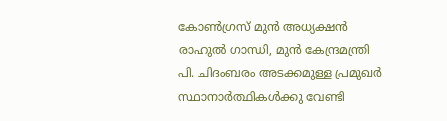കോൺഗ്രസ് മുൻ അധ്യക്ഷൻ രാഹുൽ ഗാന്ധി, മുന്‍ കേന്ദ്രമന്ത്രി പി. ചിദംബരം അടക്കമുള്ള പ്രമുഖര്‍ സ്ഥാനാർത്ഥികൾക്കു വേണ്ടി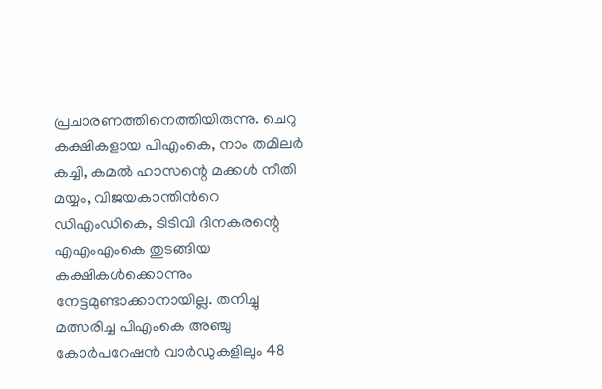പ്രചാരണത്തിനെത്തിയിരുന്നു. ചെറു കക്ഷികളായ പിഎംകെ, നാം തമിലർ കച്ചി, കമൽ ഹാസന്റെ മക്കൾ നീതി മയ്യം, വിജയകാന്തിന്‍റെ ഡിഎംഡികെ, ടിടിവി ദിനകരന്റെ എഎംഎംകെ തുടങ്ങിയ കക്ഷികൾക്കൊന്നും നേട്ടമുണ്ടാക്കാനായില്ല. തനിച്ചു മത്സരിച്ച പിഎംകെ അഞ്ചു കോർപറേഷൻ വാർഡുകളിലും 48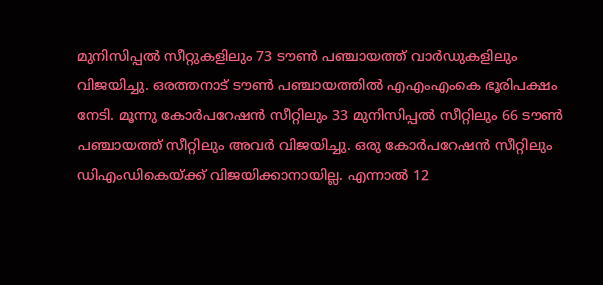മുനിസിപ്പൽ സീറ്റുകളിലും 73 ടൗൺ പഞ്ചായത്ത് വാർഡുകളിലും വിജയിച്ചു. ഒരത്തനാട് ടൗൺ പഞ്ചായത്തിൽ എഎംഎംകെ ഭൂരിപക്ഷം നേടി. മൂന്നു കോർപറേഷൻ സീറ്റിലും 33 മുനിസിപ്പൽ സീറ്റിലും 66 ടൗൺ പഞ്ചായത്ത് സീറ്റിലും അവർ വിജയിച്ചു. ഒരു കോർപറേഷൻ സീറ്റിലും ഡിഎംഡികെയ്ക്ക് വിജയിക്കാനായില്ല. എന്നാൽ 12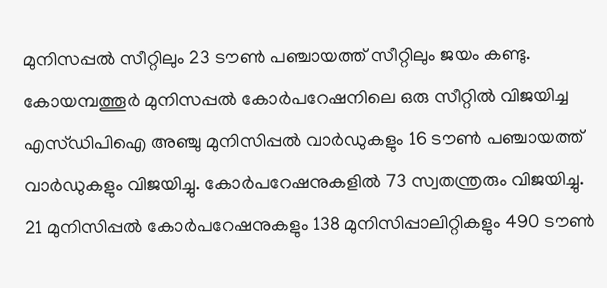മുനിസപ്പൽ സീറ്റിലും 23 ടൗൺ പഞ്ചായത്ത് സീറ്റിലും ജയം കണ്ടു. കോയമ്പത്തൂർ മുനിസപ്പൽ കോർപറേഷനിലെ ഒരു സീറ്റിൽ വിജയിച്ച എസ്ഡിപിഐ അഞ്ചു മുനിസിപ്പൽ വാർഡുകളും 16 ടൗൺ പഞ്ചായത്ത് വാർഡുകളും വിജയിച്ചു. കോർപറേഷനുകളിൽ 73 സ്വതന്ത്രരും വിജയിച്ചു. 21 മുനിസിപ്പൽ കോർപറേഷനുകളും 138 മുനിസിപ്പാലിറ്റികളും 490 ടൗൺ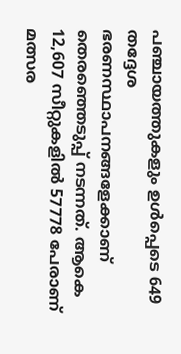പഞ്ചായത്തുകളും ഉൾപ്പെടെ 649 തദ്ദേശ ഭരണസ്ഥാപനങ്ങളേക്കാണ് തെരഞ്ഞെടുപ്പ് നടന്നത്. ആകെ 12,607 സീറ്റുകളിൽ 57778 പേരാണ് മത്സര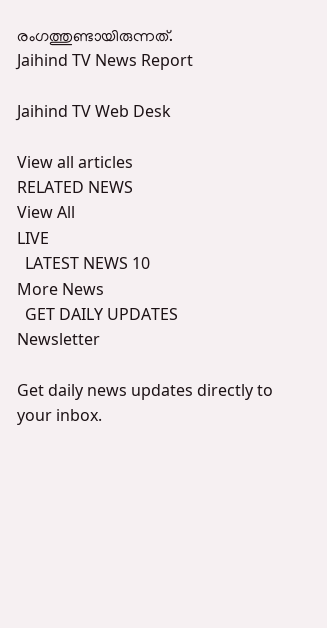രംഗത്തുണ്ടായിരുന്നത്.
Jaihind TV News Report

Jaihind TV Web Desk

View all articles
RELATED NEWS
View All
LIVE
  LATEST NEWS 10
More News
  GET DAILY UPDATES
Newsletter

Get daily news updates directly to your inbox.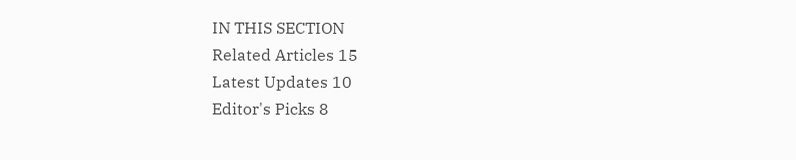IN THIS SECTION
Related Articles 15
Latest Updates 10
Editor's Picks 8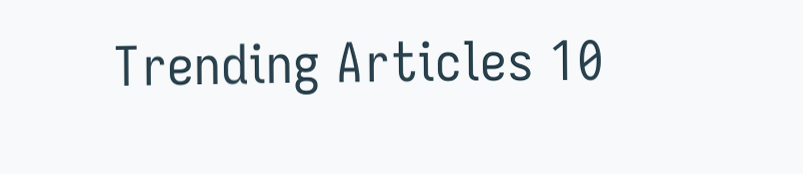Trending Articles 10